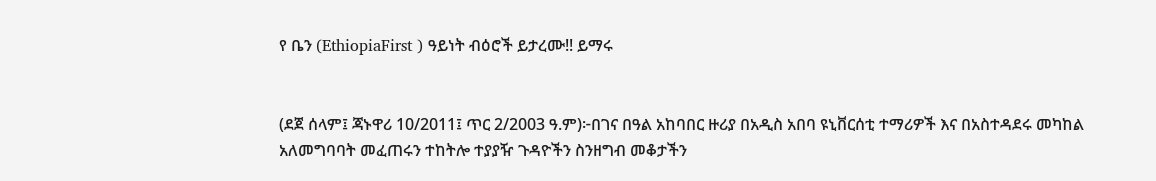የ ቤን (EthiopiaFirst ) ዓይነት ብዕሮች ይታረሙ!! ይማሩ


(ደጀ ሰላም፤ ጃኑዋሪ 10/2011፤ ጥር 2/2003 ዓ.ም)፦በገና በዓል አከባበር ዙሪያ በአዲስ አበባ ዩኒቨርሰቲ ተማሪዎች እና በአስተዳደሩ መካከል አለመግባባት መፈጠሩን ተከትሎ ተያያዥ ጉዳዮችን ስንዘግብ መቆታችን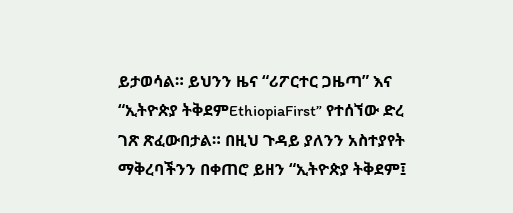ይታወሳል። ይህንን ዜና “ሪፖርተር ጋዜጣ” እና “ኢትዮጵያ ትቅደምEthiopiaFirst” የተሰኘው ድረ ገጽ ጽፈውበታል። በዚህ ጉዳይ ያለንን አስተያየት ማቅረባችንን በቀጠሮ ይዘን “ኢትዮጵያ ትቅደም፤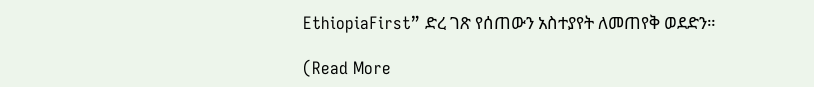EthiopiaFirst” ድረ ገጽ የሰጠውን አስተያየት ለመጠየቅ ወደድን።

(Read More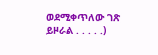ወደሚቀጥለው ገጽ ይዞራል . . . . .)